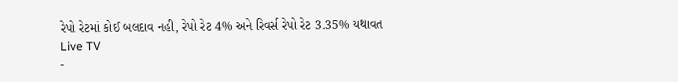રેપો રેટમાં કોઈ બલદાવ નહી, રેપો રેટ 4% અને રિવર્સ રેપો રેટ 3.35% યથાવત
Live TV
-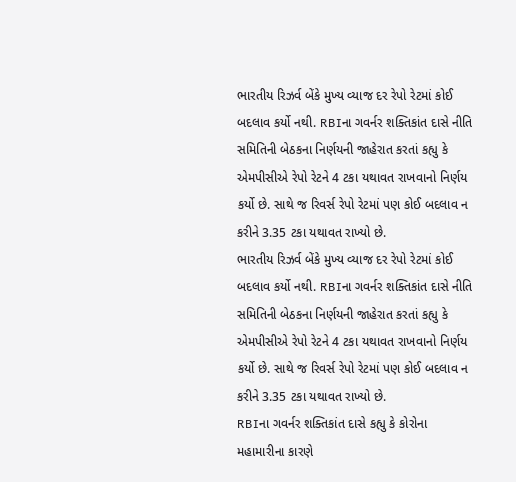ભારતીય રિઝર્વ બેંકે મુખ્ય વ્યાજ દર રેપો રેટમાં કોઈ બદલાવ કર્યો નથી. RBIના ગવર્નર શક્તિકાંત દાસે નીતિ સમિતિની બેઠકના નિર્ણયની જાહેરાત કરતાં કહ્યુ કે એમપીસીએ રેપો રેટને 4 ટકા યથાવત રાખવાનો નિર્ણય કર્યો છે. સાથે જ રિવર્સ રેપો રેટમાં પણ કોઈ બદલાવ ન કરીને 3.35 ટકા યથાવત રાખ્યો છે.
ભારતીય રિઝર્વ બેંકે મુખ્ય વ્યાજ દર રેપો રેટમાં કોઈ બદલાવ કર્યો નથી. RBIના ગવર્નર શક્તિકાંત દાસે નીતિ સમિતિની બેઠકના નિર્ણયની જાહેરાત કરતાં કહ્યુ કે એમપીસીએ રેપો રેટને 4 ટકા યથાવત રાખવાનો નિર્ણય કર્યો છે. સાથે જ રિવર્સ રેપો રેટમાં પણ કોઈ બદલાવ ન કરીને 3.35 ટકા યથાવત રાખ્યો છે.
RBIના ગવર્નર શક્તિકાંત દાસે કહ્યુ કે કોરોના મહામારીના કારણે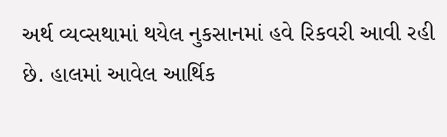અર્થ વ્યવ્સથામાં થયેલ નુકસાનમાં હવે રિકવરી આવી રહી છે. હાલમાં આવેલ આર્થિક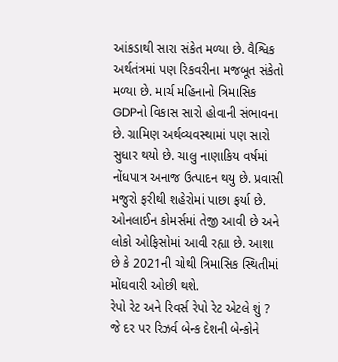આંકડાથી સારા સંકેત મળ્યા છે. વૈશ્વિક અર્થતંત્રમાં પણ રિકવરીના મજબૂત સંકેતો મળ્યા છે. માર્ચ મહિનાનો ત્રિમાસિક GDPનો વિકાસ સારો હોવાની સંભાવના છે. ગ્રામિણ અર્થવ્યવસ્થામાં પણ સારો સુધાર થયો છે. ચાલુ નાણાકિય વર્ષમાં નોંધપાત્ર અનાજ ઉત્પાદન થયુ છે. પ્રવાસી મજુરો ફરીથી શહેરોમાં પાછા ફર્યા છે. ઓનલાઈન કોમર્સમાં તેજી આવી છે અને લોકો ઓફિસોમાં આવી રહ્યા છે. આશા છે કે 2021ની ચોથી ત્રિમાસિક સ્થિતીમાં મોંઘવારી ઓછી થશે.
રેપો રેટ અને રિવર્સ રેપો રેટ એટલે શું ?
જે દર પર રિઝર્વ બેન્ક દેશની બેન્કોને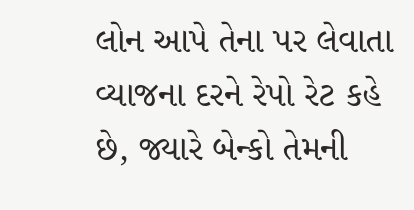લોન આપે તેના પર લેવાતા વ્યાજના દરને રેપો રેટ કહે છે, જ્યારે બેન્કો તેમની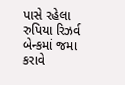પાસે રહેલા રુપિયા રિઝર્વ બેન્કમાં જમા કરાવે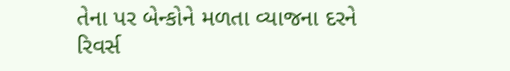તેના પર બેન્કોને મળતા વ્યાજના દરને રિવર્સ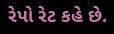રેપો રેટ કહે છે.